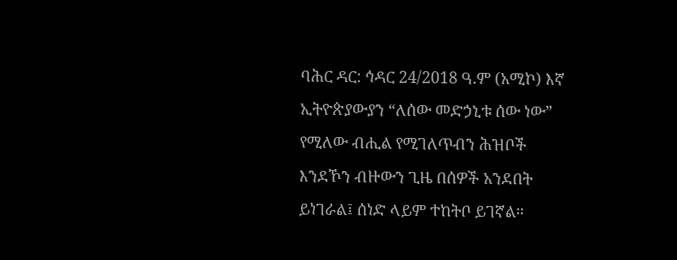ባሕር ዳር: ኅዳር 24/2018 ዓ.ም (አሚኮ) እኛ ኢትዮጵያውያን “ለሰው መድኃኒቱ ሰው ነው” የሚለው ብሒል የሚገለጥብን ሕዝቦች እንደኾን ብዙውን ጊዜ በሰዎች አንደበት ይነገራል፤ ሰነድ ላይም ተከትቦ ይገኛል።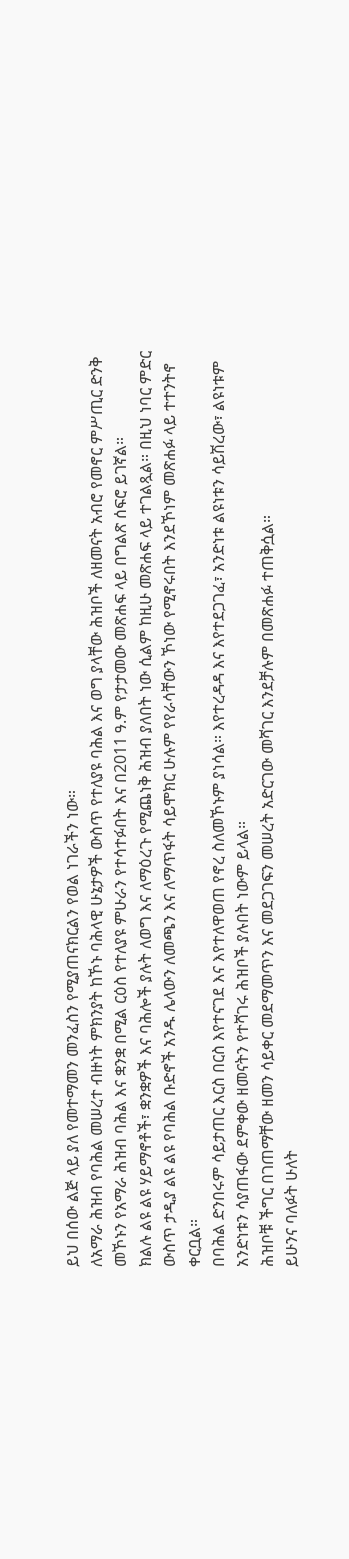ይህ በሰው ልጅ ላይ ያለ የመተማመን መንፈስን የሚያጠናክርልን የወል ነገራችን ነው።
ለአማራ ሕዝብ የባሕል መሠረተ ብዙነት ምክንያት ከኾኑ ባሕላዊ ሁኔታዎች ውስጥ የተለያዩ ባሕል እና ወግ ያላቸው ሕዝቦች ለዘመናት አብሮ የመኖር ምሥጢር ድንቅ መኾኑን የአማራ ሕዝብ ባሕል እና ቋንቋ በሚል ርዕስ የተለያዩ ምሁራን የተሳተፉበት እና በ2011 ዓ.ም የታታመው መጽሐፍ ላይ በግልጽ ሰፍሮ ይገኛል።
ክልሉ ልዩ ልዩ ሃይማኖቶች፣ ቋንቋዎች እና ባሕሎች ያሉት ለወግ እና ለማዕረጉ የሚጨነቅ ሕዝብ ያለበት ነው ሲልም ከዚሁ መጽሐፍ ላይ ተገልጿል። በዚህ ነባር ምድር ውስጥ ታዲያ ልዩ ልዩ የባሕል ቡድኖች አንዱ ሌላውን ለመጫን እና ለማጥፋት ሳይሞክር ሁሉም የየራሳቸውን ኾነው የሚኖሩበት እንደኾነም መጽሐፉ ላይ ተተንትኖ ቀርቧል።
በባሕል ድንበሩም ሳይታጠር እርስ በርስ እየተናገደ እና እየተለዋወጠ የኖረ ስለመኾኑም ያነሳል። እየተረዳዳ እና እየተደጋገፈ፣ አንድነቱ ልዩነቱን ሳይሽረው፣ ልዩነቱም አንድነቱን ሳያጠፋው ደምቀው ዘመናትን የተሻገሩ ሕዝቦች ያሉበት ነውም ይላል።
ሕዝቦቹ ችግር በገጠማቸው ዘመን ሳይቀር መደማመጥን እና መደጋገፍን መሠረት አድርገው መሻገር እንደቻሉም በመጽሐፉ ተጠቅሷል።
ይሁንና ባለፉት ሁለት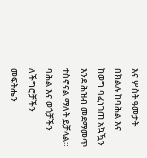እና ሦስት ዓመታት በክልሉ ከባሕል እና ከወግ ባፈነገጠ አኳዃን እንደ ሕዝብ መደማመጥ ተስኖናል ማለት ይቻላል። ባሕል እና ወጎቻችን ለችግሮቻችን መፍትሔን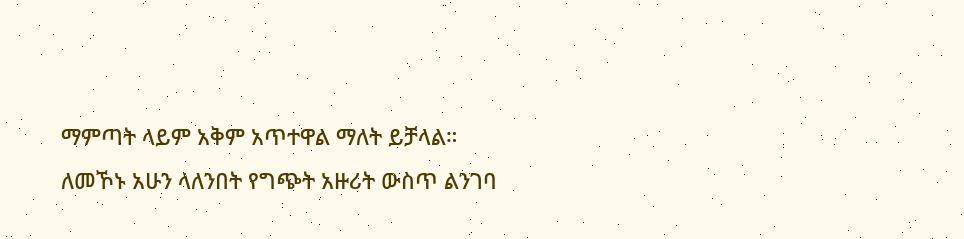ማምጣት ላይም አቅም አጥተዋል ማለት ይቻላል።
ለመኾኑ አሁን ላለንበት የግጭት አዙሪት ውስጥ ልንገባ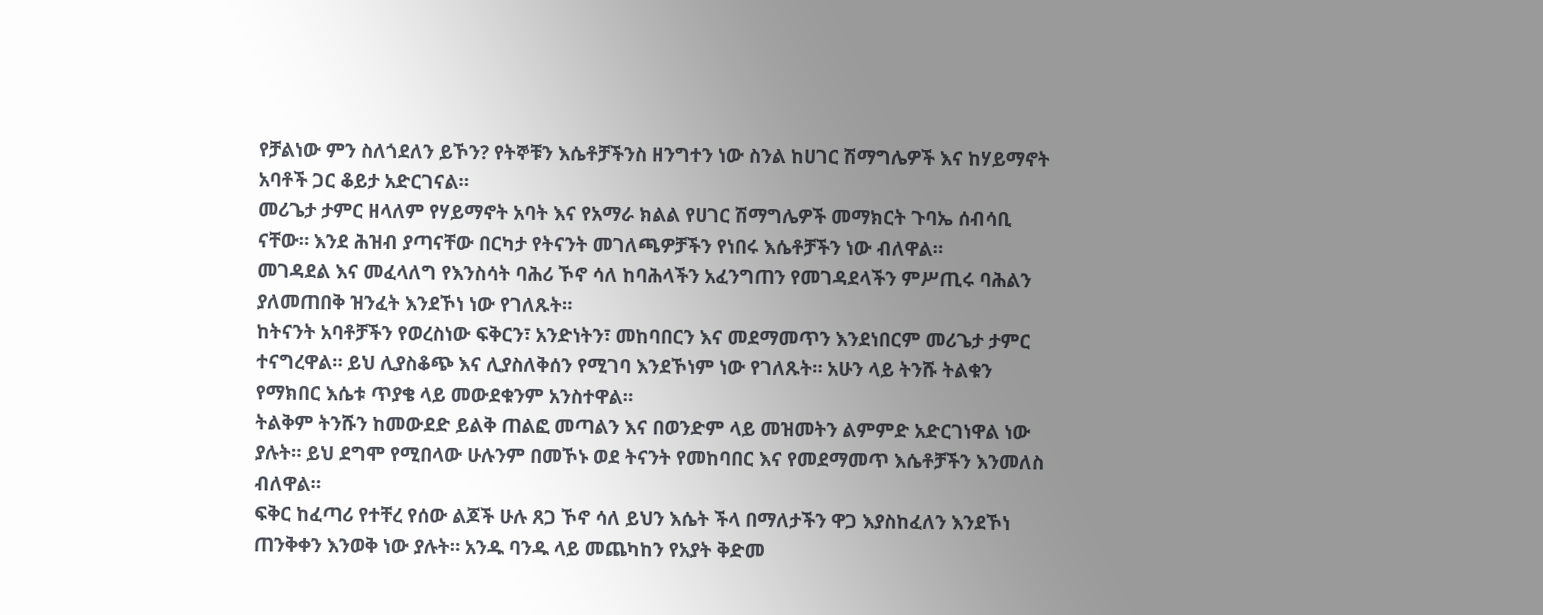የቻልነው ምን ስለጎደለን ይኾን? የትኞቹን እሴቶቻችንስ ዘንግተን ነው ስንል ከሀገር ሽማግሌዎች እና ከሃይማኖት አባቶች ጋር ቆይታ አድርገናል።
መሪጌታ ታምር ዘላለም የሃይማኖት አባት እና የአማራ ክልል የሀገር ሽማግሌዎች መማክርት ጉባኤ ሰብሳቢ ናቸው። እንደ ሕዝብ ያጣናቸው በርካታ የትናንት መገለጫዎቻችን የነበሩ እሴቶቻችን ነው ብለዋል።
መገዳደል እና መፈላለግ የእንስሳት ባሕሪ ኾኖ ሳለ ከባሕላችን አፈንግጠን የመገዳደላችን ምሥጢሩ ባሕልን ያለመጠበቅ ዝንፈት እንደኾነ ነው የገለጹት።
ከትናንት አባቶቻችን የወረስነው ፍቅርን፣ አንድነትን፣ መከባበርን እና መደማመጥን እንደነበርም መሪጌታ ታምር ተናግረዋል። ይህ ሊያስቆጭ እና ሊያስለቅሰን የሚገባ እንደኾነም ነው የገለጹት። አሁን ላይ ትንሹ ትልቁን የማክበር እሴቱ ጥያቄ ላይ መውደቁንም አንስተዋል።
ትልቅም ትንሹን ከመውደድ ይልቅ ጠልፎ መጣልን እና በወንድም ላይ መዝመትን ልምምድ አድርገነዋል ነው ያሉት። ይህ ደግሞ የሚበላው ሁሉንም በመኾኑ ወደ ትናንት የመከባበር እና የመደማመጥ እሴቶቻችን እንመለስ ብለዋል።
ፍቅር ከፈጣሪ የተቸረ የሰው ልጆች ሁሉ ጸጋ ኾኖ ሳለ ይህን እሴት ችላ በማለታችን ዋጋ እያስከፈለን እንደኾነ ጠንቅቀን እንወቅ ነው ያሉት። አንዱ ባንዱ ላይ መጨካከን የአያት ቅድመ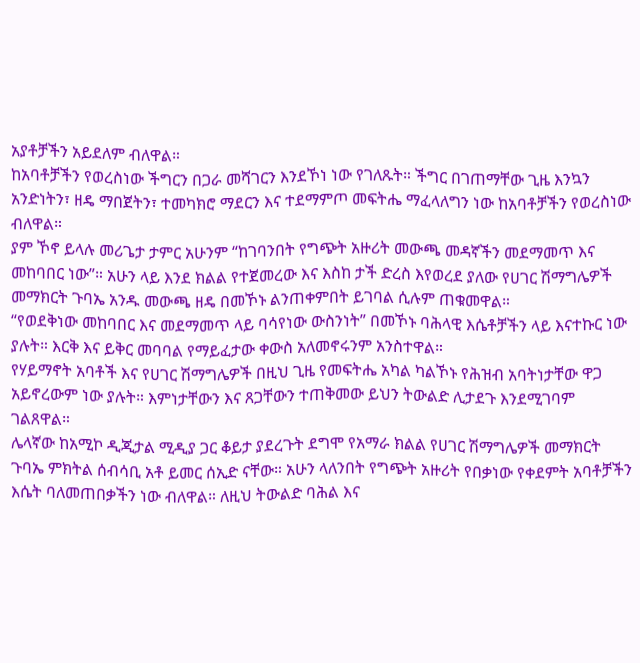አያቶቻችን አይደለም ብለዋል።
ከአባቶቻችን የወረስነው ችግርን በጋራ መሻገርን እንደኾነ ነው የገለጹት። ችግር በገጠማቸው ጊዜ እንኳን አንድነትን፣ ዘዴ ማበጀትን፣ ተመካክሮ ማደርን እና ተደማምጦ መፍትሔ ማፈላለግን ነው ከአባቶቻችን የወረስነው ብለዋል።
ያም ኾኖ ይላሉ መሪጌታ ታምር አሁንም “ከገባንበት የግጭት አዙሪት መውጫ መዳኛችን መደማመጥ እና መከባበር ነው”። አሁን ላይ እንደ ክልል የተጀመረው እና እስከ ታች ድረስ እየወረደ ያለው የሀገር ሽማግሌዎች መማክርት ጉባኤ አንዱ መውጫ ዘዴ በመኾኑ ልንጠቀምበት ይገባል ሲሉም ጠቁመዋል።
“የወደቅነው መከባበር እና መደማመጥ ላይ ባሳየነው ውስንነት” በመኾኑ ባሕላዊ እሴቶቻችን ላይ እናተኩር ነው ያሉት። እርቅ እና ይቅር መባባል የማይፈታው ቀውስ አለመኖሩንም አንስተዋል።
የሃይማኖት አባቶች እና የሀገር ሽማግሌዎች በዚህ ጊዜ የመፍትሔ አካል ካልኾኑ የሕዝብ አባትነታቸው ዋጋ አይኖረውም ነው ያሉት። እምነታቸውን እና ጸጋቸውን ተጠቅመው ይህን ትውልድ ሊታደጉ እንደሚገባም ገልጸዋል።
ሌላኛው ከአሚኮ ዲጂታል ሚዲያ ጋር ቆይታ ያደረጉት ደግሞ የአማራ ክልል የሀገር ሽማግሌዎች መማክርት ጉባኤ ምክትል ሰብሳቢ አቶ ይመር ሰኢድ ናቸው። አሁን ላለንበት የግጭት አዙሪት የበቃነው የቀደምት አባቶቻችን እሴት ባለመጠበቃችን ነው ብለዋል። ለዚህ ትውልድ ባሕል እና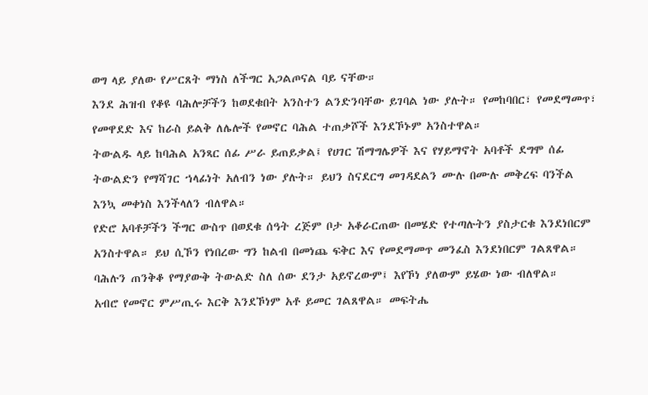ወግ ላይ ያለው የሥርጸት ማነስ ለችግር አጋልጦናል ባይ ናቸው።
እንደ ሕዝብ የቆዩ ባሕሎቻችን ከወደቁበት አንስተን ልንድንባቸው ይገባል ነው ያሉት። የመከባበር፣ የመደማመጥ፣ የመዋደድ እና ከራስ ይልቅ ለሌሎች የመኖር ባሕል ተጠቃሾች እንደኾኑም አንስተዋል።
ትውልዱ ላይ ከባሕል አንጻር ሰፊ ሥራ ይጠይቃል፤ የሀገር ሽማግሌዎች እና የሃይማኖት አባቶች ደግሞ ሰፊ ትውልድን የማሻገር ኀላፊነት አለብን ነው ያሉት። ይህን ስናደርግ መገዳደልን ሙሉ በሙሉ መቅረፍ ባንችል እንኳ መቀነስ እንችላለን ብለዋል።
የድሮ አባቶቻችን ችግር ውስጥ በወደቁ ሰዓት ረጅም ቦታ አቆራርጠው በመሄድ የተጣሉትን ያስታርቁ እንደነበርም አንስተዋል። ይህ ሲኾን የነበረው ግን ከልብ በመነጨ ፍቅር እና የመደማመጥ መንፈስ እንደነበርም ገልጸዋል። ባሕሉን ጠንቅቆ የማያውቅ ትውልድ ስለ ሰው ደንታ አይኖረውም፤ እየኾነ ያለውም ይሄው ነው ብለዋል።
አብሮ የመኖር ምሥጢሩ እርቅ እንደኾነም አቶ ይመር ገልጸዋል። መፍትሔ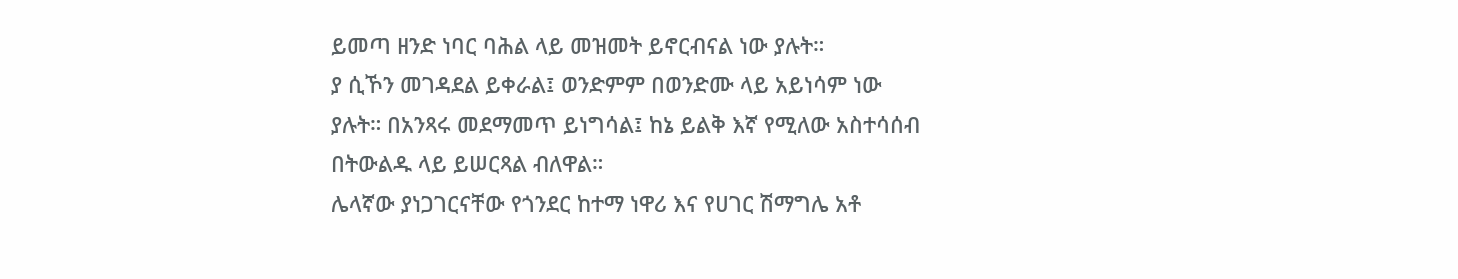ይመጣ ዘንድ ነባር ባሕል ላይ መዝመት ይኖርብናል ነው ያሉት።
ያ ሲኾን መገዳደል ይቀራል፤ ወንድምም በወንድሙ ላይ አይነሳም ነው ያሉት። በአንጻሩ መደማመጥ ይነግሳል፤ ከኔ ይልቅ እኛ የሚለው አስተሳሰብ በትውልዱ ላይ ይሠርጻል ብለዋል።
ሌላኛው ያነጋገርናቸው የጎንደር ከተማ ነዋሪ እና የሀገር ሽማግሌ አቶ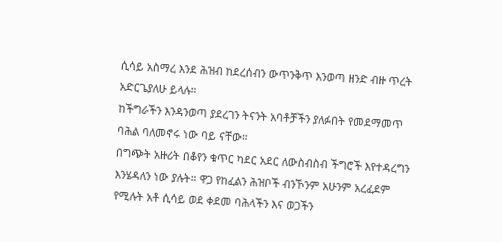ሲሳይ አስማረ እንደ ሕዝብ ከደረሰብን ውጥንቅጥ እንወጣ ዘንድ ብዙ ጥረት አድርጌያለሁ ይላሉ።
ከችግራችን እንዳንወጣ ያደረገን ትናንት አባቶቻችን ያለፉበት የመደማመጥ ባሕል ባለመኖሩ ነው ባይ ናቸው።
በግጭት አዙሪት በቆየን ቁጥር ካደር አደር ለውስብስብ ችግሮች እየተዳረግን እንሄዳለን ነው ያሉት። ዋጋ የከፈልን ሕዝቦች ብንኾንም አሁንም አረፈደም የሚሉት አቶ ሲሳይ ወደ ቀደመ ባሕላችን እና ወጋችን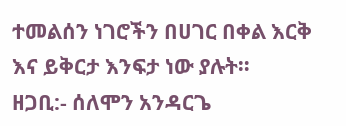ተመልሰን ነገሮችን በሀገር በቀል እርቅ እና ይቅርታ እንፍታ ነው ያሉት።
ዘጋቢ:- ሰለሞን አንዳርጌ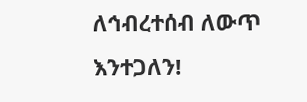ለኅብረተሰብ ለውጥ እንተጋለን!